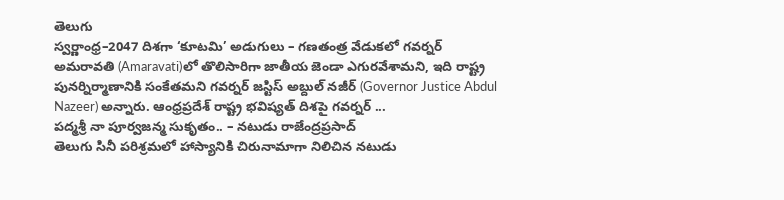తెలుగు
స్వర్ణాంధ్ర–2047 దిశగా ‘కూటమి’ అడుగులు – గణతంత్ర వేడుకలో గవర్నర్
అమరావతి (Amaravati)లో తొలిసారిగా జాతీయ జెండా ఎగురవేశామని, ఇది రాష్ట్ర పునర్నిర్మాణానికి సంకేతమని గవర్నర్ జస్టిస్ అబ్దుల్ నజీర్ (Governor Justice Abdul Nazeer) అన్నారు. ఆంధ్రప్రదేశ్ రాష్ట్ర భవిష్యత్ దిశపై గవర్నర్ ...
పద్మశ్రీ నా పూర్వజన్మ సుకృతం.. – నటుడు రాజేంద్రప్రసాద్
తెలుగు సినీ పరిశ్రమలో హాస్యానికి చిరునామాగా నిలిచిన నటుడు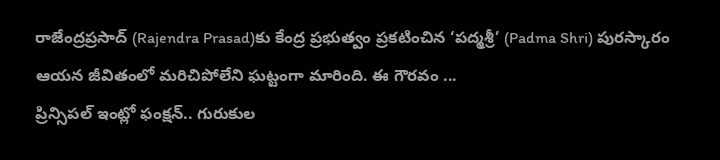రాజేంద్రప్రసాద్ (Rajendra Prasad)కు కేంద్ర ప్రభుత్వం ప్రకటించిన ‘పద్మశ్రీ’ (Padma Shri) పురస్కారం ఆయన జీవితంలో మరిచిపోలేని ఘట్టంగా మారింది. ఈ గౌరవం ...
ప్రిన్సిపల్ ఇంట్లో ఫంక్షన్.. గురుకుల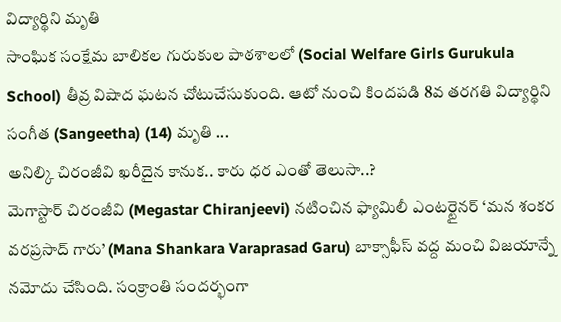విద్యార్థిని మృతి
సాంఘిక సంక్షేమ బాలికల గురుకుల పాఠశాలలో (Social Welfare Girls Gurukula School) తీవ్ర విషాద ఘటన చోటుచేసుకుంది. ఆటో నుంచి కిందపడి 8వ తరగతి విద్యార్థిని సంగీత (Sangeetha) (14) మృతి ...
అనిల్కి చిరంజీవి ఖరీదైన కానుక.. కారు ధర ఎంతో తెలుసా..?
మెగాస్టార్ చిరంజీవి (Megastar Chiranjeevi) నటించిన ఫ్యామిలీ ఎంటర్టైనర్ ‘మన శంకర వరప్రసాద్ గారు’ (Mana Shankara Varaprasad Garu) బాక్సాఫీస్ వద్ద మంచి విజయాన్నే నమోదు చేసింది. సంక్రాంతి సందర్భంగా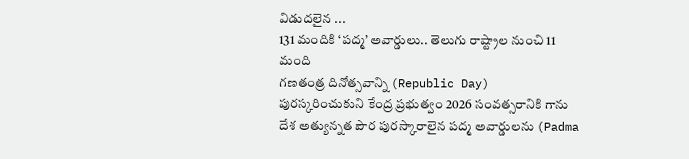విడుదలైన ...
131 మందికి ‘పద్మ’ అవార్డులు.. తెలుగు రాష్ట్రాల నుంచి 11 మంది
గణతంత్ర దినోత్సవాన్ని (Republic Day) పురస్కరించుకుని కేంద్ర ప్రభుత్వం 2026 సంవత్సరానికి గాను దేశ అత్యున్నత పౌర పురస్కారాలైన పద్మ అవార్డులను (Padma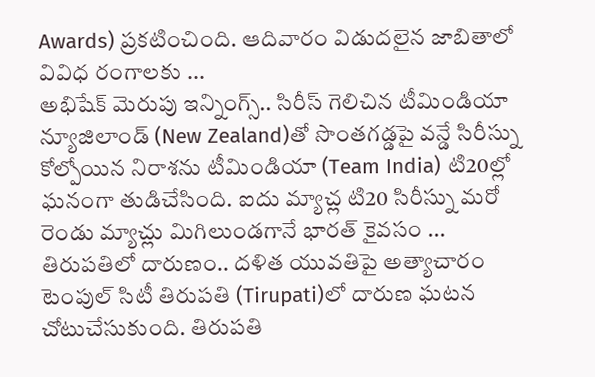Awards) ప్రకటించింది. ఆదివారం విడుదలైన జాబితాలో వివిధ రంగాలకు ...
అభిషేక్ మెరుపు ఇన్నింగ్స్.. సిరీస్ గెలిచిన టీమిండియా
న్యూజిలాండ్ (New Zealand)తో సొంతగడ్డపై వన్డే సిరీస్ను కోల్పోయిన నిరాశను టీమిండియా (Team India) టి20ల్లో ఘనంగా తుడిచేసింది. ఐదు మ్యాచ్ల టి20 సిరీస్ను మరో రెండు మ్యాచ్లు మిగిలుండగానే భారత్ కైవసం ...
తిరుపతిలో దారుణం.. దళిత యువతిపై అత్యాచారం
టెంపుల్ సిటీ తిరుపతి (Tirupati)లో దారుణ ఘటన చోటుచేసుకుంది. తిరుపతి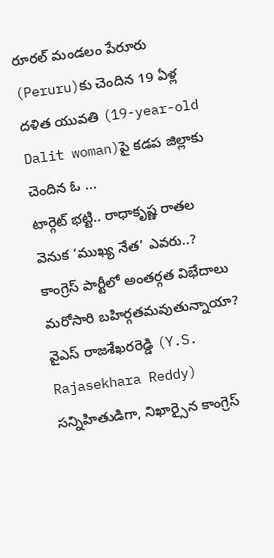రూరల్ మండలం పేరూరు (Peruru)కు చెందిన 19 ఏళ్ల దళిత యువతి (19-year-old Dalit woman)పై కడప జిల్లాకు చెందిన ఓ ...
టార్గెట్ భట్టి.. రాధాకృష్ణ రాతల వెనుక ‘ముఖ్య నేత’ ఎవరు..?
కాంగ్రెస్ పార్టీలో అంతర్గత విభేదాలు మరోసారి బహిర్గతమవుతున్నాయా? వైఎస్ రాజశేఖరరెడ్డి (Y.S. Rajasekhara Reddy) సన్నిహితుడిగా, నిఖార్సైన కాంగ్రెస్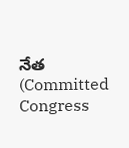నేత (Committed Congress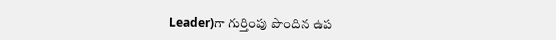Leader)గా గుర్తింపు పొందిన ఉప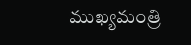ముఖ్యమంత్రి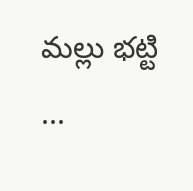మల్లు భట్టి ...